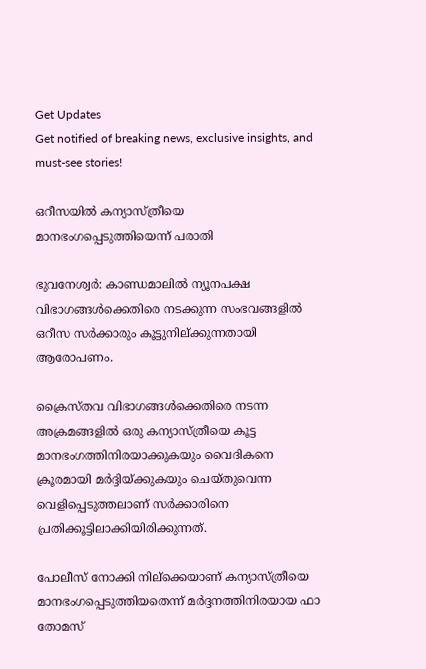Get Updates
Get notified of breaking news, exclusive insights, and must-see stories!

ഒറീസയില്‍ കന്യാസ്‌ത്രീയെ മാനഭംഗപ്പെടുത്തിയെന്ന്‌ പരാതി

ഭുവനേശ്വര്‍: കാണ്ഡമാലില്‍ ന്യൂനപക്ഷ വിഭാഗങ്ങള്‍ക്കെതിരെ നടക്കുന്ന സംഭവങ്ങളില്‍ ഒറീസ സര്‍ക്കാരും കൂട്ടുനില്‌ക്കുന്നതായി ആരോപണം.

ക്രൈസ്‌തവ വിഭാഗങ്ങള്‍ക്കെതിരെ നടന്ന അക്രമങ്ങളില്‍ ഒരു കന്യാസ്‌ത്രീയെ കൂട്ട മാനഭംഗത്തിനിരയാക്കുകയും വൈദികനെ ക്രൂരമായി മര്‍ദ്ദിയ്‌ക്കുകയും ചെയ്‌തുവെന്ന വെളിപ്പെടുത്തലാണ്‌ സര്‍ക്കാരിനെ പ്രതിക്കൂട്ടിലാക്കിയിരിക്കുന്നത്‌.

പോലീസ്‌ നോക്കി നില്‌ക്കെയാണ്‌ കന്യാസ്‌ത്രീയെ മാനഭംഗപ്പെടുത്തിയതെന്ന്‌ മര്‍ദ്ദനത്തിനിരയായ ഫാ തോമസ്‌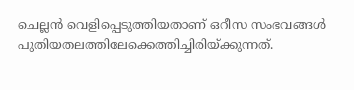ചെല്ലന്‍ വെളിപ്പെടുത്തിയതാണ്‌ ഒറീസ സംഭവങ്ങള്‍ പുതിയതലത്തിലേക്കെത്തിച്ചിരിയ്‌ക്കുന്നത്‌.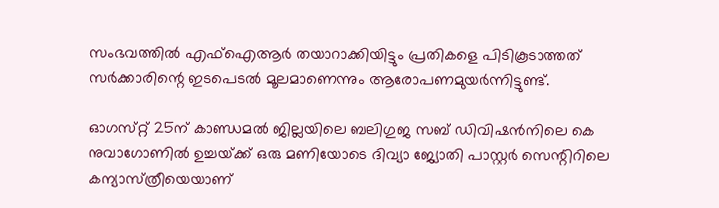സംഭവത്തില്‍ എഫ്‌ഐആര്‍ തയാറാക്കിയിട്ടും പ്രതികളെ പിടികൂടാത്തത്‌ സര്‍ക്കാരിന്റെ ഇടപെടല്‍ മൂലമാണെന്നും ആരോപണമുയര്‍ന്നിട്ടുണ്ട്‌.

ഓഗസ്‌റ്റ്‌ 25ന്‌ കാണ്ഡമല്‍ ജില്ലയിലെ ബലിഗുജ സബ്‌ ഡിവിഷന്‍നിലെ കെ നുവാഗോണില്‍ ഉച്ചയ്‌ക്ക്‌ ഒരു മണിയോടെ ദിവ്യാ ജ്യോതി പാസ്റ്റര്‍ സെന്റിറിലെ കന്യാസ്‌ത്രീയെയാണ്‌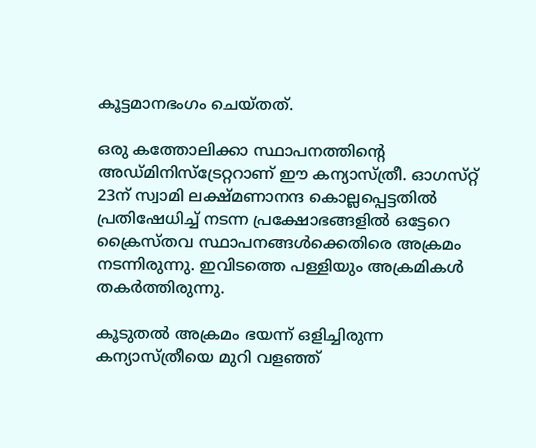കൂട്ടമാനഭംഗം ചെയ്‌തത്‌.

ഒരു കത്തോലിക്കാ സ്ഥാപനത്തിന്റെ അഡ്‌മിനിസ്‌ട്രേറ്ററാണ്‌ ഈ കന്യാസ്‌ത്രീ. ഓഗസ്‌റ്റ്‌ 23ന്‌ സ്വാമി ലക്ഷ്‌മണാനന്ദ കൊല്ലപ്പെട്ടതില്‍ പ്രതിഷേധിച്ച്‌ നടന്ന പ്രക്ഷോഭങ്ങളില്‍ ഒട്ടേറെ ക്രൈസ്‌തവ സ്ഥാപനങ്ങള്‍ക്കെതിരെ അക്രമം നടന്നിരുന്നു. ഇവിടത്തെ പള്ളിയും അക്രമികള്‍ തകര്‍ത്തിരുന്നു.

കൂടുതല്‍ അക്രമം ഭയന്ന്‌ ഒളിച്ചിരുന്ന കന്യാസ്‌ത്രീയെ മുറി വളഞ്ഞ്‌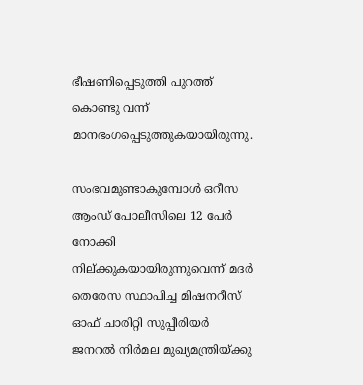ഭീഷണിപ്പെടുത്തി പുറത്ത് കൊണ്ടു വന്ന് മാനഭംഗപ്പെടുത്തുകയായിരുന്നു.

സംഭവമുണ്ടാകുമ്പോള്‍ ഒറീസ ആംഡ്‌ പോലീസിലെ 12 പേര്‍ നോക്കി നില്‌ക്കുകയായിരുന്നുവെന്ന്‌ മദര്‍ തെരേസ സ്ഥാപിച്ച മിഷനറീസ്‌ ഓഫ്‌ ചാരിറ്റി സുപ്പീരിയര്‍ ജനറല്‍ നിര്‍മല മുഖ്യമന്ത്രിയ്‌ക്കു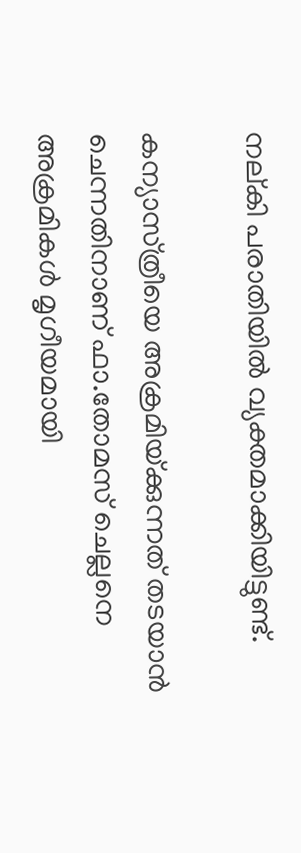നല്‌കി പരാതിയില്‍ വ്യക്തമാക്കിയിട്ടുണ്ട്‌.

കന്യാസ്‌ത്രീയെ അക്രമിയ്‌ക്കുന്നത്‌ തടയാന്‍ ചെന്നതിനാണ്‌ ഫാ.തോമസ്‌ ചെല്ലനെ അക്രമികള്‍ മൃഗീയമായി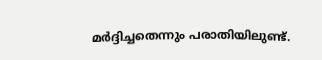മര്‍ദ്ദിച്ചതെന്നും പരാതിയിലുണ്ട്‌.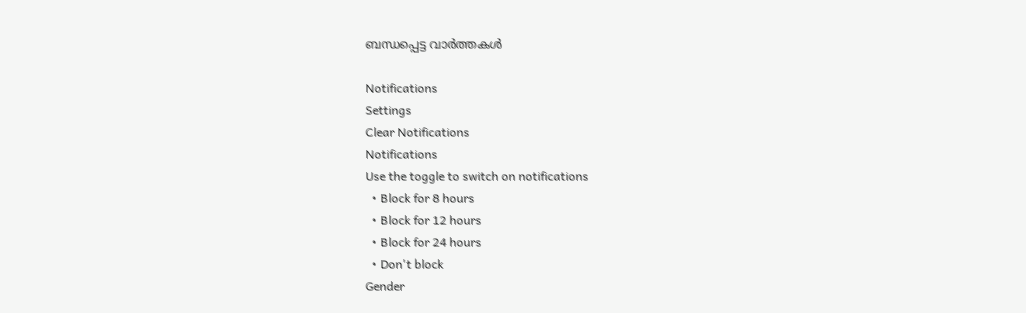ബന്ധപ്പെട്ട വാര്‍ത്തകള്‍

Notifications
Settings
Clear Notifications
Notifications
Use the toggle to switch on notifications
  • Block for 8 hours
  • Block for 12 hours
  • Block for 24 hours
  • Don't block
Gender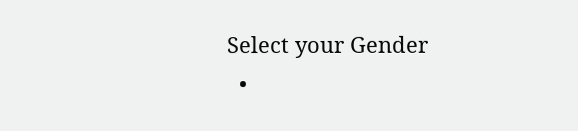Select your Gender
  •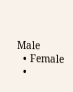Male
  • Female
  •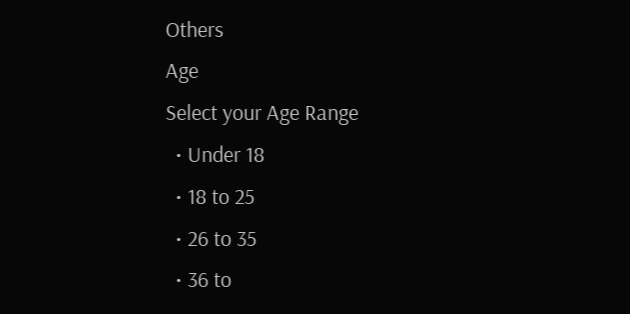Others
Age
Select your Age Range
  • Under 18
  • 18 to 25
  • 26 to 35
  • 36 to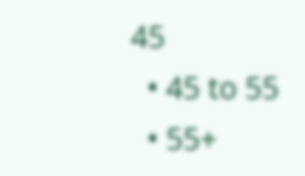45
  • 45 to 55
  • 55+